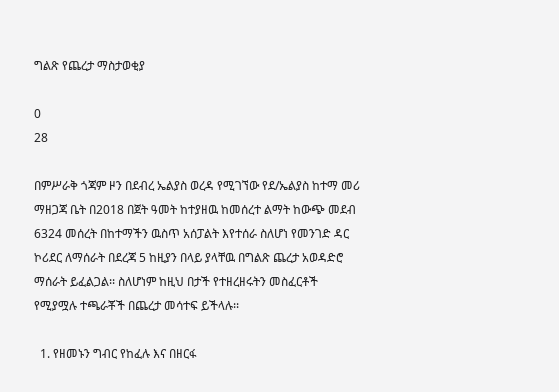ግልጽ የጨረታ ማስታወቂያ

0
28

በምሥራቅ ጎጃም ዞን በደብረ ኤልያስ ወረዳ የሚገኘው የደ/ኤልያስ ከተማ መሪ ማዘጋጃ ቤት በ2018 በጀት ዓመት ከተያዘዉ ከመሰረተ ልማት ከውጭ መደብ 6324 መሰረት በከተማችን ዉስጥ አሰፓልት እየተሰራ ስለሆነ የመንገድ ዳር ኮሪደር ለማሰራት በደረጃ 5 ከዚያን በላይ ያላቸዉ በግልጽ ጨረታ አወዳድሮ ማሰራት ይፈልጋል፡፡ ስለሆነም ከዚህ በታች የተዘረዘሩትን መስፈርቶች የሚያሟሉ ተጫራቾች በጨረታ መሳተፍ ይችላሉ፡፡

  1. የዘመኑን ግብር የከፈሉ እና በዘርፋ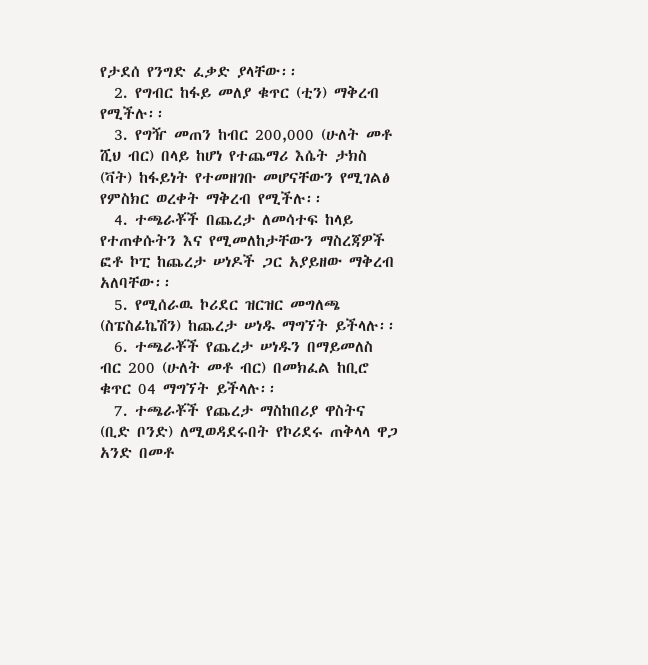የታደሰ የንግድ ፈቃድ ያላቸው፡፡
  2. የግብር ከፋይ መለያ ቁጥር (ቲን) ማቅረብ የሚችሉ፡፡
  3. የግዥ መጠን ከብር 200,000 (ሁለት መቶ ሺህ ብር) በላይ ከሆነ የተጨማሪ እሴት ታክስ (ቫት) ከፋይነት የተመዘገቡ መሆናቸውን የሚገልፅ የምስክር ወረቀት ማቅረብ የሚችሉ፡፡
  4. ተጫራቾች በጨረታ ለመሳተፍ ከላይ የተጠቀሱትን እና የሚመለከታቸውን ማስረጃዎች ፎቶ ኮፒ ከጨረታ ሠነዶች ጋር አያይዘው ማቅረብ አለባቸው፡፡
  5. የሚሰራዉ ኮሪደር ዝርዝር መግለጫ (ስፔስፊኬሽን) ከጨረታ ሠነዱ ማግኘት ይችላሉ፡፡
  6. ተጫራቾች የጨረታ ሠነዱን በማይመለስ ብር 200 (ሁለት መቶ ብር) በመክፈል ከቢሮ ቁጥር 04 ማግኘት ይችላሉ፡፡
  7. ተጫራቾች የጨረታ ማስከበሪያ ዋስትና (ቢድ ቦንድ) ለሚወዳደሩበት የኮሪደሩ ጠቅላላ ዋጋ አንድ በመቶ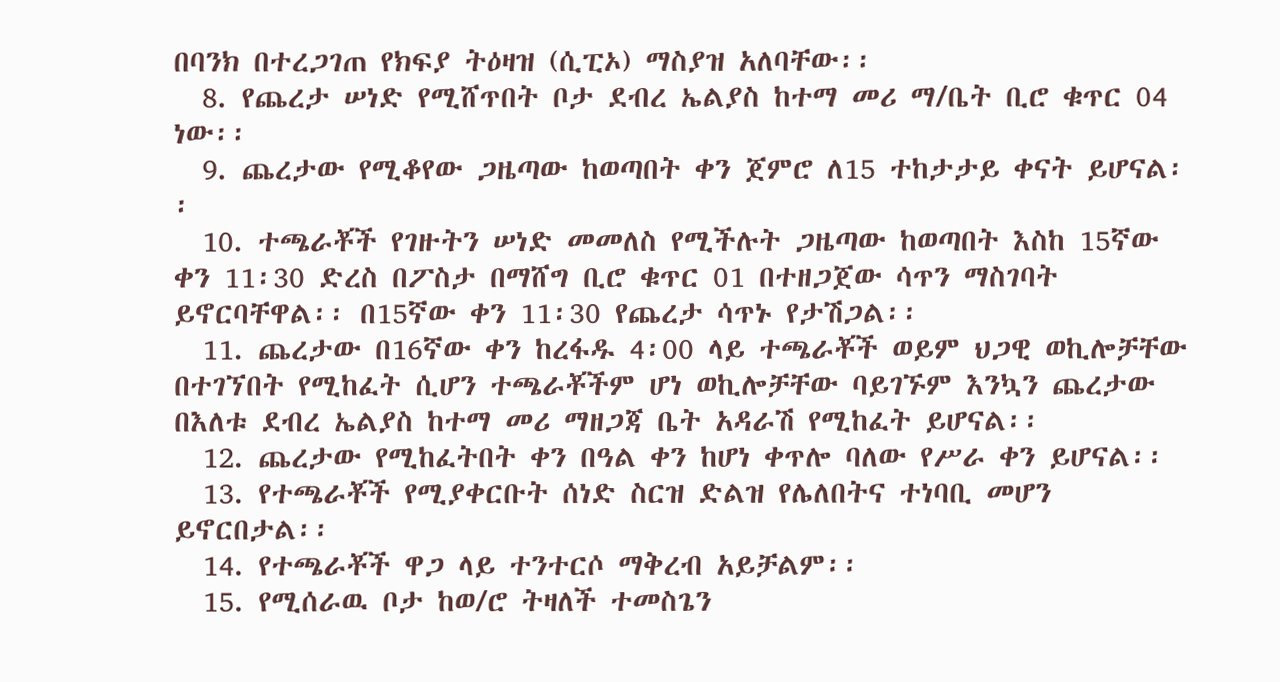በባንክ በተረጋገጠ የክፍያ ትዕዛዝ (ሲፒኦ) ማስያዝ አለባቸው፡፡
  8. የጨረታ ሠነድ የሚሸጥበት ቦታ ደብረ ኤልያስ ከተማ መሪ ማ/ቤት ቢሮ ቁጥር 04 ነው፡፡
  9. ጨረታው የሚቆየው ጋዜጣው ከወጣበት ቀን ጀምሮ ለ15 ተከታታይ ቀናት ይሆናል፡፡
  10. ተጫራቾች የገዙትን ሠነድ መመለስ የሚችሉት ጋዜጣው ከወጣበት እስከ 15ኛው ቀን 11፡30 ድረስ በፖስታ በማሸግ ቢሮ ቁጥር 01 በተዘጋጀው ሳጥን ማስገባት ይኖርባቸዋል፡፡ በ15ኛው ቀን 11፡30 የጨረታ ሳጥኑ የታሽጋል፡፡
  11. ጨረታው በ16ኛው ቀን ከረፋዱ 4፡00 ላይ ተጫራቾች ወይም ህጋዊ ወኪሎቻቸው በተገኘበት የሚከፈት ሲሆን ተጫራቾችም ሆነ ወኪሎቻቸው ባይገኙም እንኳን ጨረታው በእለቱ ደብረ ኤልያስ ከተማ መሪ ማዘጋጃ ቤት አዳራሽ የሚከፈት ይሆናል፡፡
  12. ጨረታው የሚከፈትበት ቀን በዓል ቀን ከሆነ ቀጥሎ ባለው የሥራ ቀን ይሆናል፡፡
  13. የተጫራቾች የሚያቀርቡት ሰነድ ስርዝ ድልዝ የሌለበትና ተነባቢ መሆን ይኖርበታል፡፡
  14. የተጫራቾች ዋጋ ላይ ተንተርሶ ማቅረብ አይቻልም፡፡
  15. የሚሰራዉ ቦታ ከወ/ሮ ትዛለች ተመስጌን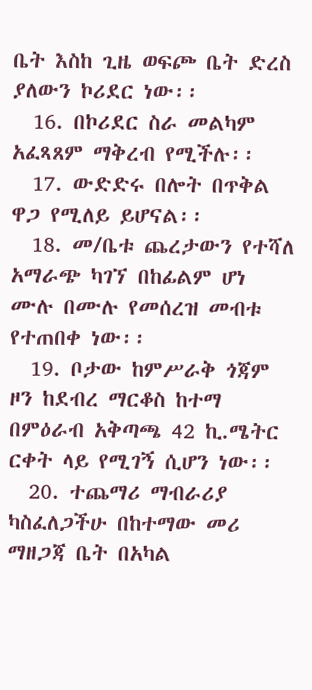ቤት እስከ ጊዜ ወፍጮ ቤት ድረስ ያለውን ኮሪደር ነው፡፡
  16. በኮሪደር ስራ መልካም አፈጻጸም ማቅረብ የሚችሉ፡፡
  17. ውድድሩ በሎት በጥቅል ዋጋ የሚለይ ይሆናል፡፡
  18. መ/ቤቱ ጨረታውን የተሻለ አማራጭ ካገኘ በከፊልም ሆነ ሙሉ በሙሉ የመሰረዝ መብቱ የተጠበቀ ነው፡፡
  19. ቦታው ከምሥራቅ ጎጃም ዞን ከደብረ ማርቆስ ከተማ በምዕራብ አቅጣጫ 42 ኪ.ሜትር ርቀት ላይ የሚገኝ ሲሆን ነው፡፡
  20. ተጨማሪ ማብራሪያ ካስፈለጋችሁ በከተማው መሪ ማዘጋጃ ቤት በአካል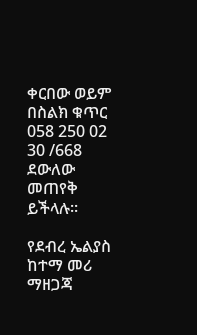ቀርበው ወይም በስልክ ቁጥር 058 250 02 30 /668 ደውለው መጠየቅ ይችላሉ፡፡

የደብረ ኤልያስ ከተማ መሪ ማዘጋጃ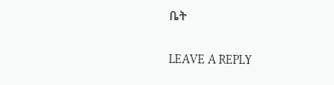ቤት

LEAVE A REPLY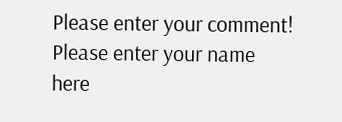Please enter your comment!
Please enter your name here